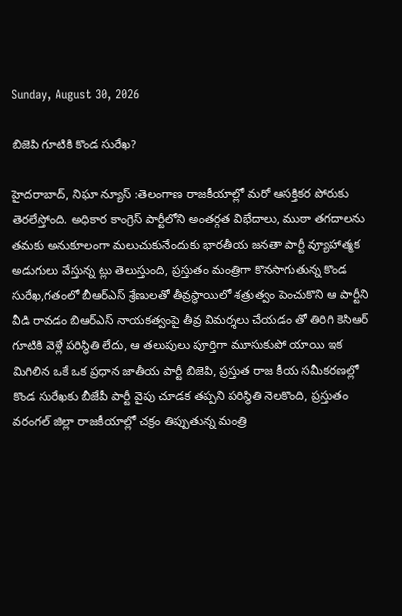Sunday, August 30, 2026

బిజెపి గూటికి కొండ సురేఖ?

హైదరాబాద్, నిఘా న్యూస్ :తెలంగాణ రాజకీయాల్లో మరో ఆసక్తికర పోరుకు తెరలేస్తోంది. అధికార కాంగ్రెస్ పార్టీలోని అంతర్గత విభేదాలు, ముఠా తగదాలను తమకు అనుకూలంగా మలుచుకునేందుకు భారతీయ జనతా పార్టీ వ్యూహాత్మక అడుగులు వేస్తున్న ట్లు తెలుస్తుంది, ప్రస్తుతం మంత్రిగా కొనసాగుతున్న కొండ సురేఖ,గతంలో బీఆర్ఎస్ శ్రేణులతో తీవ్రస్థాయిలో శత్రుత్వం పెంచుకొని ఆ పార్టీని వీడి రావడం బిఆర్ఎస్ నాయకత్వంపై తీవ్ర విమర్శలు చేయడం తో తిరిగి కెసిఆర్ గూటికి వెళ్లే పరిస్థితి లేదు, ఆ తలుపులు పూర్తిగా మూసుకుపో యాయి ఇక మిగిలిన ఒకే ఒక ప్రధాన జాతీయ పార్టీ బిజెపి, ప్రస్తుత రాజ కీయ సమీకరణల్లో కొండ సురేఖకు బీజేపీ పార్టీ వైపు చూడక తప్పని పరిస్థితి నెలకొంది, ప్రస్తుతం వరంగల్ జిల్లా రాజకీయాల్లో చక్రం తిప్పుతున్న మంత్రి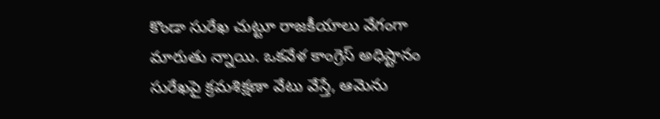కొండా సురేఖ చుట్టూ రాజకీయాలు వేగంగా మారుతు న్నాయి. ఒకవేళ కాంగ్రెస్ అధిష్టానం సురేఖపై క్రమశిక్షణా వేటు వేస్తే, ఆమెను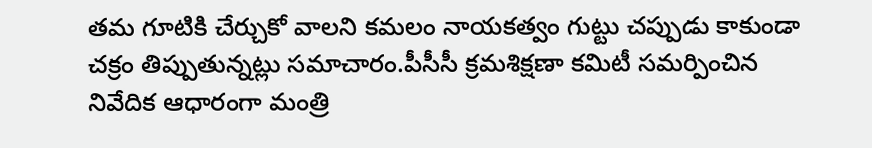తమ గూటికి చేర్చుకో వాలని కమలం నాయకత్వం గుట్టు చప్పుడు కాకుండా చక్రం తిప్పుతున్నట్లు సమాచారం.పీసీసీ క్రమశిక్షణా కమిటీ సమర్పించిన నివేదిక ఆధారంగా మంత్రి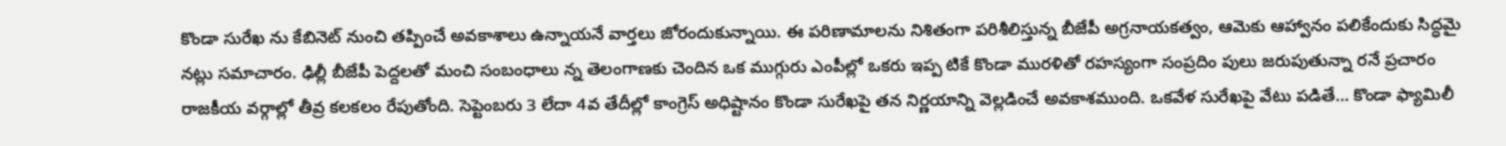కొండా సురేఖ ను కేబినెట్ నుంచి తప్పించే అవకాశాలు ఉన్నాయనే వార్తలు జోరందుకున్నాయి. ఈ పరిణామాలను నిశితంగా పరిశీలిస్తున్న బీజేపీ అగ్రనాయకత్వం, ఆమెకు ఆహ్వానం పలికేందుకు సిద్ధమై నట్లు సమాచారం. ఢిల్లీ బీజేపీ పెద్దలతో మంచి సంబంధాలు న్న తెలంగాణకు చెందిన ఒక ముగ్గురు ఎంపీల్లో ఒకరు ఇప్ప టికే కొండా మురళితో రహస్యంగా సంప్రదిం పులు జరుపుతున్నా రనే ప్రచారం రాజకీయ వర్గాల్లో తీవ్ర కలకలం రేపుతోంది. సెప్టెంబరు 3 లేదా 4వ తేదీల్లో కాంగ్రెస్ అధిష్టానం కొండా సురేఖపై తన నిర్ణయాన్ని వెల్లడించే అవకాశముంది. ఒకవేళ సురేఖపై వేటు పడితే… కొండా ఫ్యామిలీ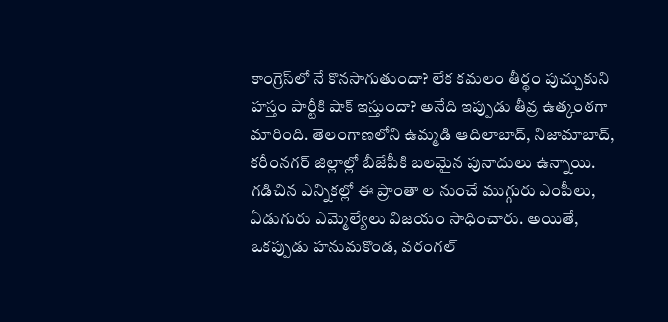కాంగ్రెస్‌లో నే కొనసాగుతుందా? లేక కమలం తీర్థం పుచ్చుకుని హస్తం పార్టీకి షాక్ ఇస్తుందా? అనేది ఇప్పుడు తీవ్ర ఉత్కంఠగా మారింది. తెలంగాణలోని ఉమ్మడి ఆదిలాబాద్, నిజామాబాద్, కరీంనగర్ జిల్లాల్లో బీజేపీకి బలమైన పునాదులు ఉన్నాయి. గడిచిన ఎన్నికల్లో ఈ ప్రాంతా ల నుంచే ముగ్గురు ఎంపీలు, ఏడుగురు ఎమ్మెల్యేలు విజయం సాధించారు. అయితే, ఒకప్పుడు హనుమకొండ, వరంగల్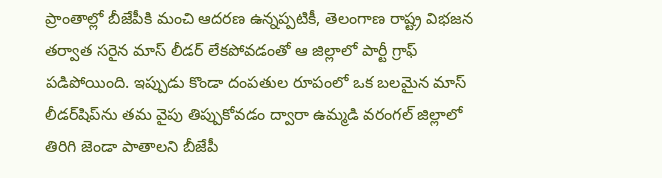ప్రాంతాల్లో బీజేపీకి మంచి ఆదరణ ఉన్నప్పటికీ, తెలంగాణ రాష్ట్ర విభజన తర్వాత సరైన మాస్ లీడర్ లేకపోవడంతో ఆ జిల్లాలో పార్టీ గ్రాఫ్ పడిపోయింది. ఇప్పుడు కొండా దంపతుల రూపంలో ఒక బలమైన మాస్ లీడర్‌షిప్‌ను తమ వైపు తిప్పుకోవడం ద్వారా ఉమ్మడి వరంగల్ జిల్లాలో తిరిగి జెండా పాతాలని బీజేపీ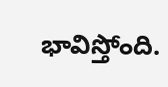భావిస్తోంది.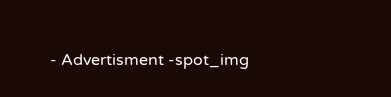- Advertisment -spot_img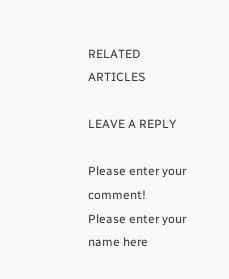RELATED ARTICLES

LEAVE A REPLY

Please enter your comment!
Please enter your name here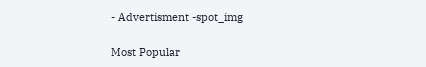- Advertisment -spot_img

Most Popular